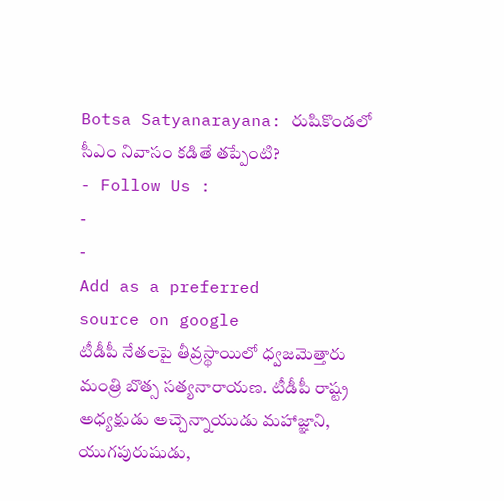Botsa Satyanarayana: రుషికొండలో సీఎం నివాసం కడితే తప్పేంటి?
- Follow Us :
-
-
Add as a preferred
source on google
టీడీపీ నేతలపై తీవ్రస్థాయిలో ధ్వజమెత్తారు మంత్రి బొత్స సత్యనారాయణ. టీడీపీ రాష్ట్ర అధ్యక్షుడు అచ్చెన్నాయుడు మహాజ్ఞాని, యుగపురుషుడు,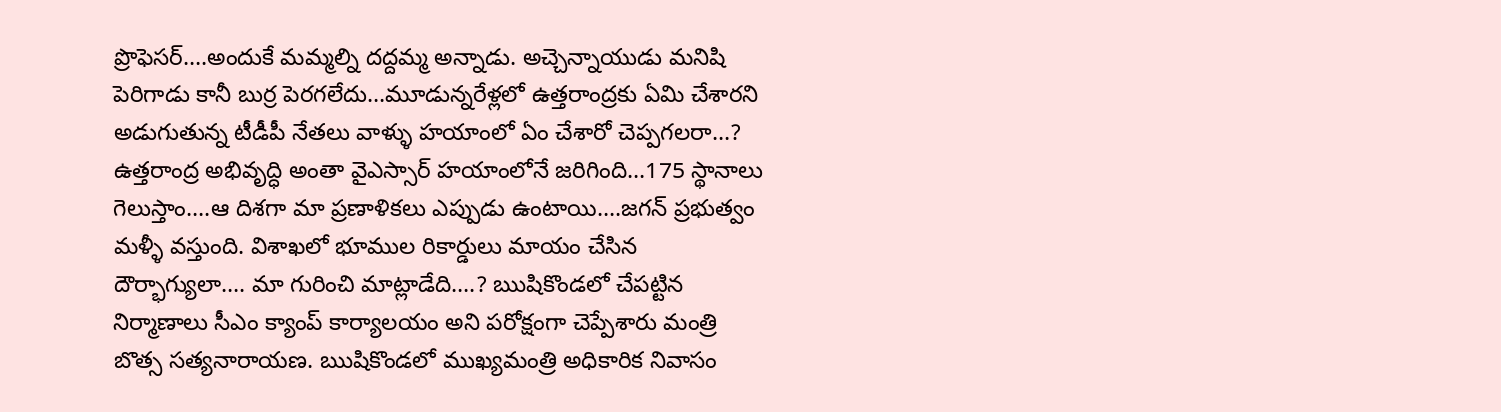ప్రొఫెసర్….అందుకే మమ్మల్ని దద్దమ్మ అన్నాడు. అచ్చెన్నాయుడు మనిషి పెరిగాడు కానీ బుర్ర పెరగలేదు…మూడున్నరేళ్లలో ఉత్తరాంద్రకు ఏమి చేశారని అడుగుతున్న టీడీపీ నేతలు వాళ్ళు హయాంలో ఏం చేశారో చెప్పగలరా…? ఉత్తరాంద్ర అభివృద్ధి అంతా వైఎస్సార్ హయాంలోనే జరిగింది…175 స్థానాలు గెలుస్తాం….ఆ దిశగా మా ప్రణాళికలు ఎప్పుడు ఉంటాయి….జగన్ ప్రభుత్వం మళ్ళీ వస్తుంది. విశాఖలో భూముల రికార్డులు మాయం చేసిన దౌర్భాగ్యులా…. మా గురించి మాట్లాడేది….? ఋషికొండలో చేపట్టిన నిర్మాణాలు సీఎం క్యాంప్ కార్యాలయం అని పరోక్షంగా చెప్పేశారు మంత్రి బొత్స సత్యనారాయణ. ఋషికొండలో ముఖ్యమంత్రి అధికారిక నివాసం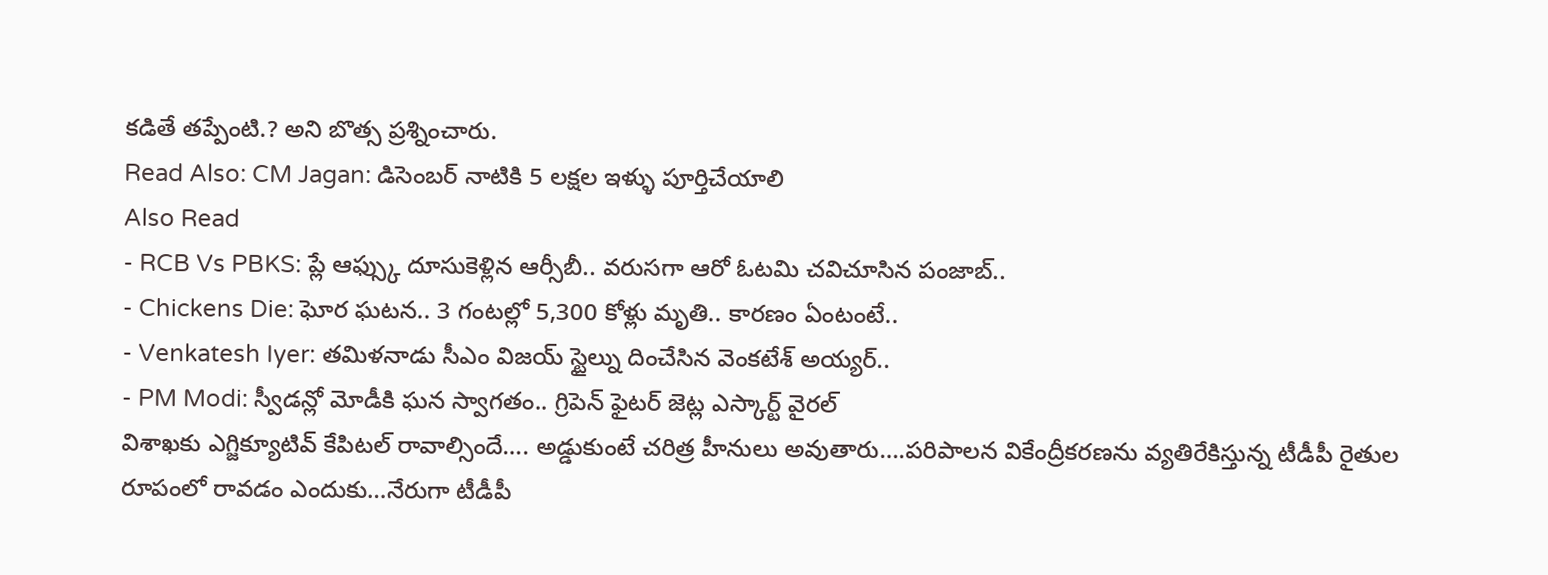కడితే తప్పేంటి.? అని బొత్స ప్రశ్నించారు.
Read Also: CM Jagan: డిసెంబర్ నాటికి 5 లక్షల ఇళ్ళు పూర్తిచేయాలి
Also Read
- RCB Vs PBKS: ప్లే ఆఫ్స్కు దూసుకెళ్లిన ఆర్సీబీ.. వరుసగా ఆరో ఓటమి చవిచూసిన పంజాబ్..
- Chickens Die: ఘోర ఘటన.. 3 గంటల్లో 5,300 కోళ్లు మృతి.. కారణం ఏంటంటే..
- Venkatesh Iyer: తమిళనాడు సీఎం విజయ్ స్టైల్ను దించేసిన వెంకటేశ్ అయ్యర్..
- PM Modi: స్వీడన్లో మోడీకి ఘన స్వాగతం.. గ్రిపెన్ ఫైటర్ జెట్ల ఎస్కార్ట్ వైరల్
విశాఖకు ఎగ్జిక్యూటివ్ కేపిటల్ రావాల్సిందే…. అడ్డుకుంటే చరిత్ర హీనులు అవుతారు….పరిపాలన వికేంద్రీకరణను వ్యతిరేకిస్తున్న టీడీపీ రైతుల రూపంలో రావడం ఎందుకు…నేరుగా టీడీపీ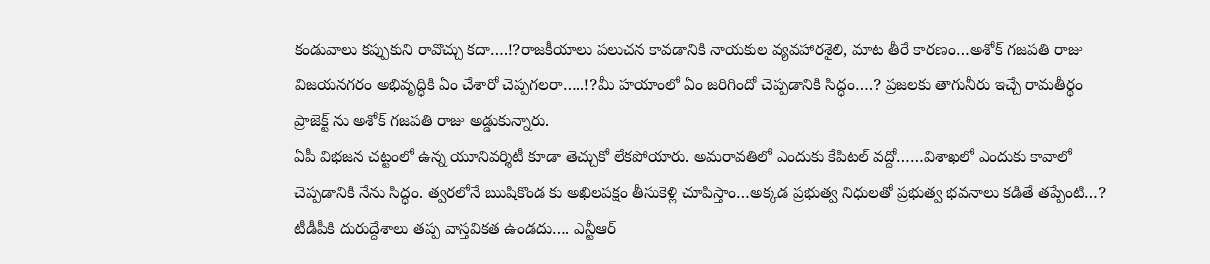కండువాలు కప్పుకుని రావొచ్చు కదా….!?రాజకీయాలు పలుచన కావడానికి నాయకుల వ్యవహారశైలి, మాట తీరే కారణం…అశోక్ గజపతి రాజు విజయనగరం అభివృద్ధికి ఏం చేశారో చెప్పగలరా…..!?మీ హయాంలో ఏం జరిగిందో చెప్పడానికి సిద్ధం….? ప్రజలకు తాగునీరు ఇచ్చే రామతీర్థం ప్రాజెక్ట్ ను అశోక్ గజపతి రాజు అడ్డుకున్నారు.
ఏపీ విభజన చట్టంలో ఉన్న యూనివర్శిటీ కూడా తెచ్చుకో లేకపోయారు. అమరావతిలో ఎందుకు కేపిటల్ వద్దో……విశాఖలో ఎందుకు కావాలో చెప్పడానికి నేను సిద్ధం. త్వరలోనే ఋషికొండ కు అఖిలపక్షం తీసుకెళ్లి చూపిస్తాం…అక్కడ ప్రభుత్వ నిధులతో ప్రభుత్వ భవనాలు కడితే తప్పేంటి…? టీడీపీకి దురుద్దేశాలు తప్ప వాస్తవికత ఉండదు…. ఎన్టీఆర్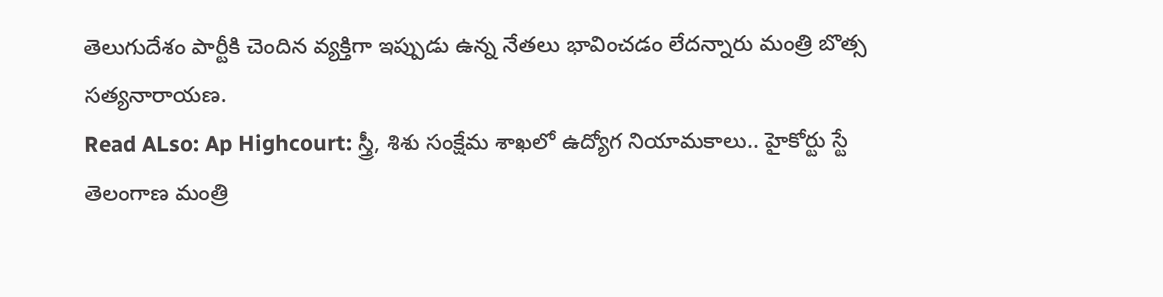తెలుగుదేశం పార్టీకి చెందిన వ్యక్తిగా ఇప్పుడు ఉన్న నేతలు భావించడం లేదన్నారు మంత్రి బొత్స సత్యనారాయణ.
Read ALso: Ap Highcourt: స్త్రీ, శిశు సంక్షేమ శాఖలో ఉద్యోగ నియామకాలు.. హైకోర్టు స్టే
తెలంగాణ మంత్రి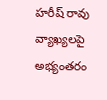హరీష్ రావు వ్యాఖ్యలపై అభ్యంతరం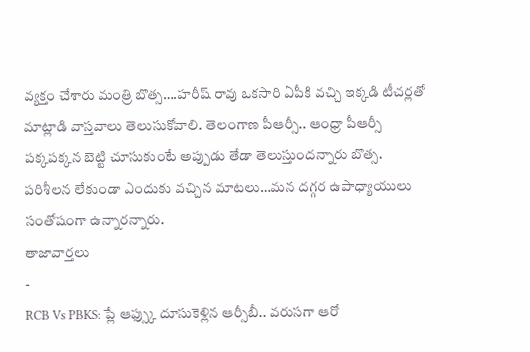వ్యక్తం చేశారు మంత్రి బొత్స….హరీష్ రావు ఒకసారి ఏపీకి వచ్చి ఇక్కడి టీచర్లతో మాట్లాడి వాస్తవాలు తెలుసుకోవాలి. తెలంగాణ పీఆర్సీ.. ఆంధ్రా పీఆర్సీ పక్కపక్కన బెట్టి చూసుకుంటే అప్పుడు తేడా తెలుస్తుందన్నారు బొత్స. పరిశీలన లేకుండా ఎందుకు వచ్చిన మాటలు…మన దగ్గర ఉపాధ్యాయులు సంతోషంగా ఉన్నారన్నారు.
తాజావార్తలు
-
RCB Vs PBKS: ప్లే ఆఫ్స్కు దూసుకెళ్లిన ఆర్సీబీ.. వరుసగా ఆరో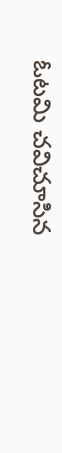ఓటమి చవిచూసిన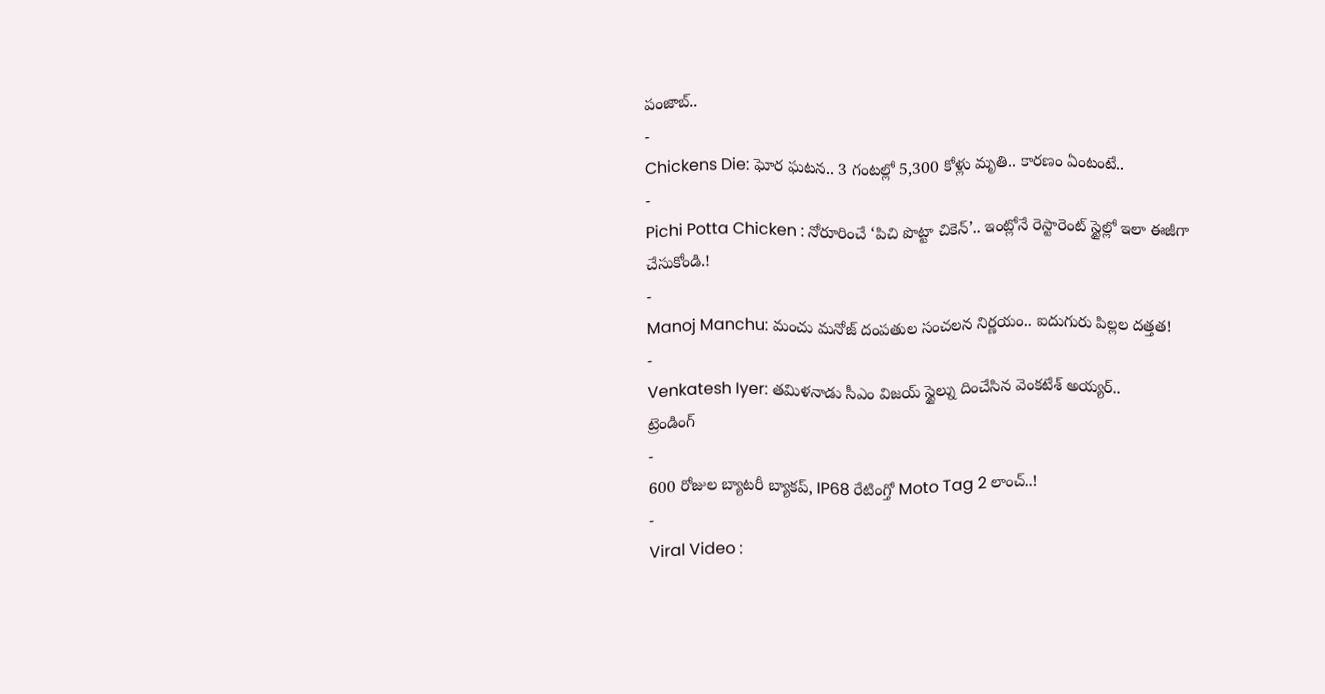పంజాబ్..
-
Chickens Die: ఘోర ఘటన.. 3 గంటల్లో 5,300 కోళ్లు మృతి.. కారణం ఏంటంటే..
-
Pichi Potta Chicken : నోరూరించే ‘పిచి పొట్టా చికెన్’.. ఇంట్లోనే రెస్టారెంట్ స్టైల్లో ఇలా ఈజీగా చేసుకోండి.!
-
Manoj Manchu: మంచు మనోజ్ దంపతుల సంచలన నిర్ణయం.. ఐదుగురు పిల్లల దత్తత!
-
Venkatesh Iyer: తమిళనాడు సీఎం విజయ్ స్టైల్ను దించేసిన వెంకటేశ్ అయ్యర్..
ట్రెండింగ్
-
600 రోజుల బ్యాటరీ బ్యాకప్, IP68 రేటింగ్తో Moto Tag 2 లాంచ్..!
-
Viral Video :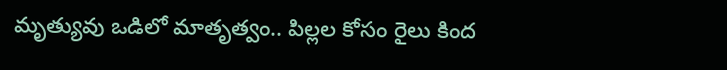మృత్యువు ఒడిలో మాతృత్వం.. పిల్లల కోసం రైలు కింద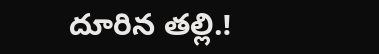దూరిన తల్లి.!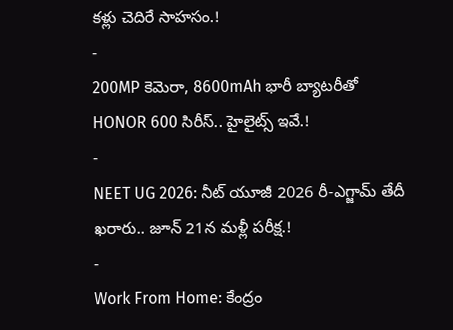కళ్లు చెదిరే సాహసం.!
-
200MP కెమెరా, 8600mAh భారీ బ్యాటరీతో HONOR 600 సిరీస్.. హైలైట్స్ ఇవే.!
-
NEET UG 2026: నీట్ యూజీ 2026 రీ-ఎగ్జామ్ తేదీ ఖరారు.. జూన్ 21న మళ్లీ పరీక్ష.!
-
Work From Home: కేంద్రం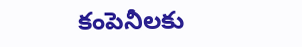కంపెనీలకు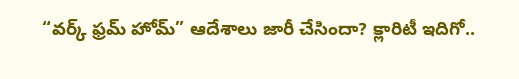“వర్క్ ఫ్రమ్ హోమ్” ఆదేశాలు జారీ చేసిందా? క్లారిటీ ఇదిగో..